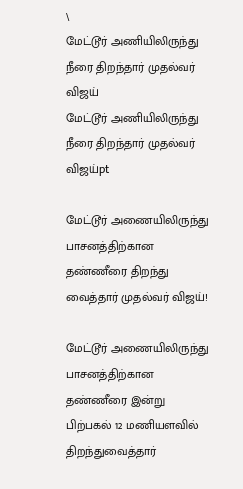\
மேட்டூர் அணியிலிருந்து நீரை திறந்தார் முதல்வர் விஜய்
மேட்டூர் அணியிலிருந்து நீரை திறந்தார் முதல்வர் விஜய்pt

மேட்டூர் அணையிலிருந்து பாசனத்திற்கான தண்ணீரை திறந்து வைத்தார் முதல்வர் விஜய்!

மேட்டூர் அணையிலிருந்து பாசனத்திற்கான தண்ணீரை இன்று பிற்பகல் 12 மணியளவில் திறந்துவைத்தார்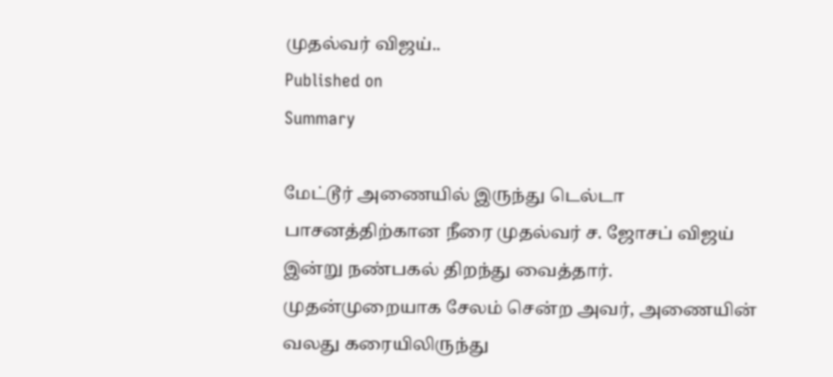முதல்வர் விஜய்..
Published on
Summary

மேட்டூர் அணையில் இருந்து டெல்டா பாசனத்திற்கான நீரை முதல்வர் ச. ஜோசப் விஜய் இன்று நண்பகல் திறந்து வைத்தார். முதன்முறையாக சேலம் சென்ற அவர், அணையின் வலது கரையிலிருந்து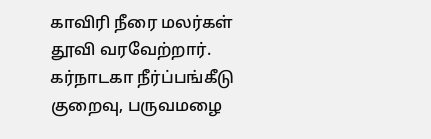காவிரி நீரை மலர்கள் தூவி வரவேற்றார். கர்நாடகா நீர்ப்பங்கீடு குறைவு, பருவமழை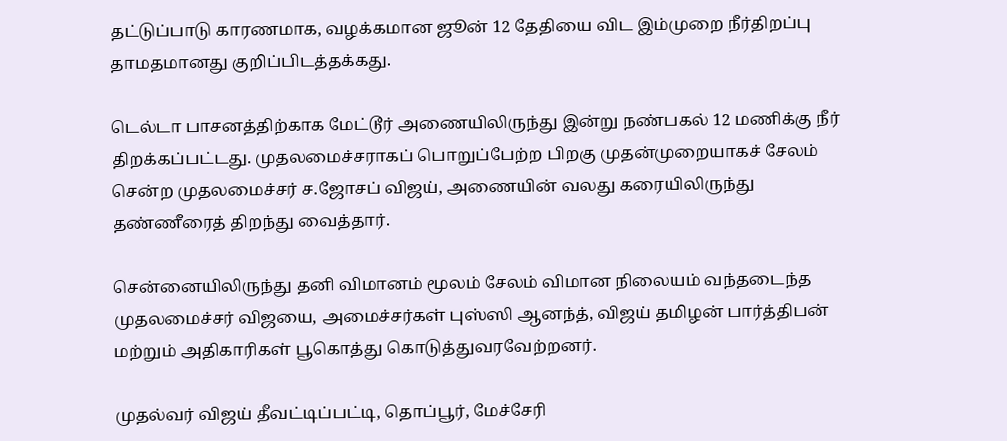தட்டுப்பாடு காரணமாக, வழக்கமான ஜூன் 12 தேதியை விட இம்முறை நீர்திறப்பு தாமதமானது குறிப்பிடத்தக்கது.

டெல்டா பாசனத்திற்காக மேட்டூர் அணையிலிருந்து இன்று நண்பகல் 12 மணிக்கு நீர் திறக்கப்பட்டது. முதலமைச்சராகப் பொறுப்பேற்ற பிறகு முதன்முறையாகச் சேலம் சென்ற முதலமைச்சர் ச.ஜோசப் விஜய், அணையின் வலது கரையிலிருந்து தண்ணீரைத் திறந்து வைத்தார்.

சென்னையிலிருந்து தனி விமானம் மூலம் சேலம் விமான நிலையம் வந்தடைந்த முதலமைச்சர் விஜயை, அமைச்சர்கள் புஸ்ஸி ஆனந்த், விஜய் தமிழன் பார்த்திபன் மற்றும் அதிகாரிகள் பூகொத்து கொடுத்துவரவேற்றனர்.

முதல்வர் விஜய் தீவட்டிப்பட்டி, தொப்பூர், மேச்சேரி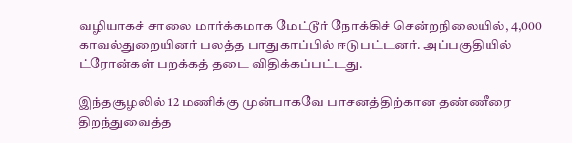வழியாகச் சாலை மார்க்கமாக மேட்டூர் நோக்கிச் சென்றநிலையில், 4,000 காவல்துறையினர் பலத்த பாதுகாப்பில் ஈடுபட்டனர். அப்பகுதியில் ட்ரோன்கள் பறக்கத் தடை விதிக்கப்பட்டது.

இந்தசூழலில் 12 மணிக்கு முன்பாகவே பாசனத்திற்கான தண்ணீரை திறந்துவைத்த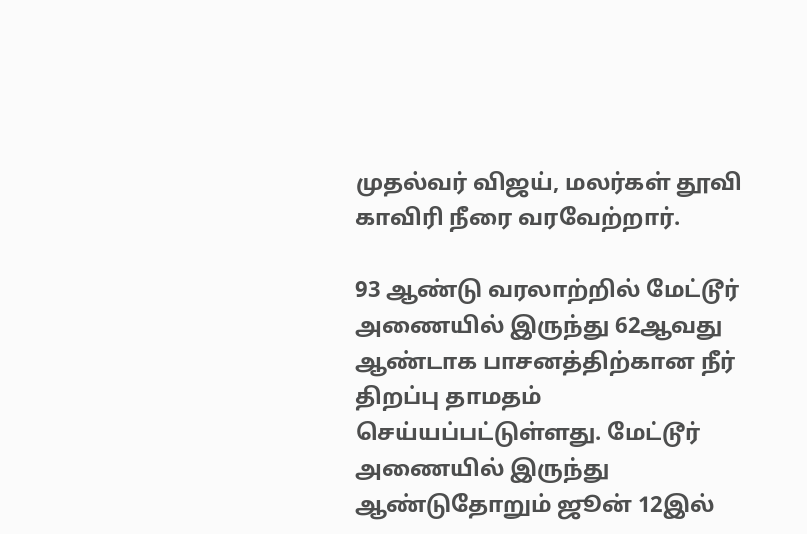முதல்வர் விஜய், மலர்கள் தூவி காவிரி நீரை வரவேற்றார்.

93 ஆண்டு வரலாற்றில் மேட்டூர் அணையில் இருந்து 62ஆவது ஆண்டாக பாசனத்திற்கான நீர் திறப்பு தாமதம் செய்யப்பட்டுள்ளது. மேட்டூர் அணையில் இருந்து ஆண்டுதோறும் ஜூன் 12இல்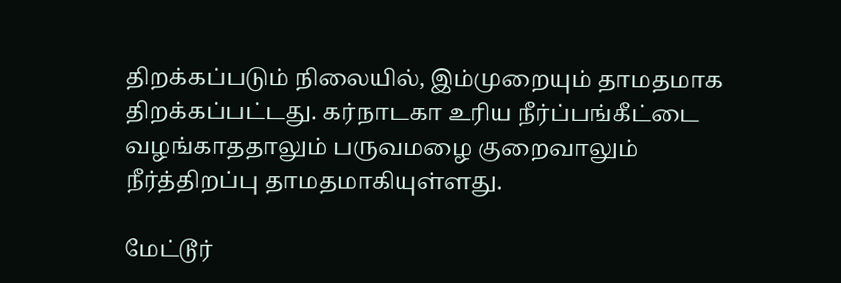திறக்கப்படும் நிலையில், இம்முறையும் தாமதமாக திறக்கப்பட்டது. கர்நாடகா உரிய நீர்ப்பங்கீட்டை வழங்காததாலும் பருவமழை குறைவாலும் நீர்த்திறப்பு தாமதமாகியுள்ளது.

மேட்டூர்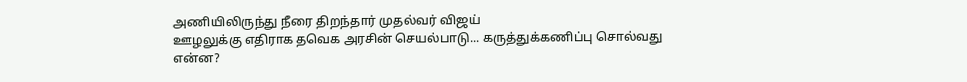அணியிலிருந்து நீரை திறந்தார் முதல்வர் விஜய்
ஊழலுக்கு எதிராக தவெக அரசின் செயல்பாடு... கருத்துக்கணிப்பு சொல்வது என்ன?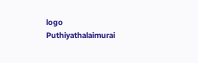logo
Puthiyathalaimurai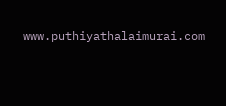www.puthiyathalaimurai.com